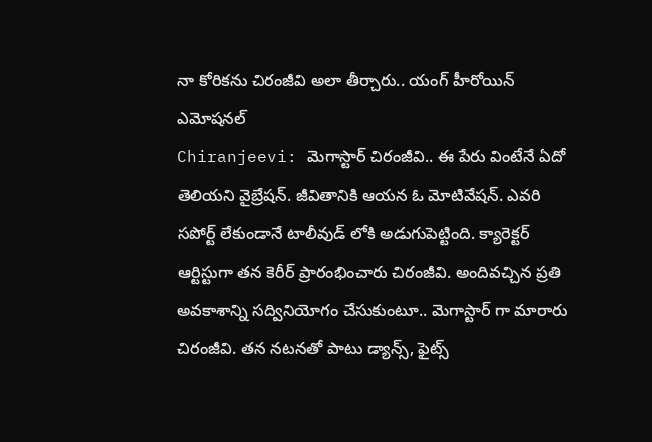నా కోరికను చిరంజీవి అలా తీర్చారు.. యంగ్ హీరోయిన్ ఎమోషనల్
Chiranjeevi: మెగాస్టార్ చిరంజీవి.. ఈ పేరు వింటేనే ఏదో తెలియని వైబ్రేషన్. జీవితానికి ఆయన ఓ మోటివేషన్. ఎవరి సపోర్ట్ లేకుండానే టాలీవుడ్ లోకి అడుగుపెట్టింది. క్యారెక్టర్ ఆర్టిస్టుగా తన కెరీర్ ప్రారంభించారు చిరంజీవి. అందివచ్చిన ప్రతి అవకాశాన్ని సద్వినియోగం చేసుకుంటూ.. మెగాస్టార్ గా మారారు చిరంజీవి. తన నటనతో పాటు డ్యాన్స్, ఫైట్స్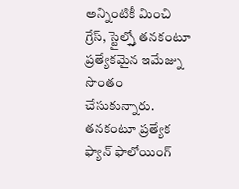అన్నింటికీ మించి గ్రేస్, స్టైల్స్తో తనకంటూ ప్రత్యేకమైన ఇమేజ్ను సొంతం చేసుకున్నారు. తనకంటూ ప్రత్యేక ఫ్యాన్ ఫాలోయింగ్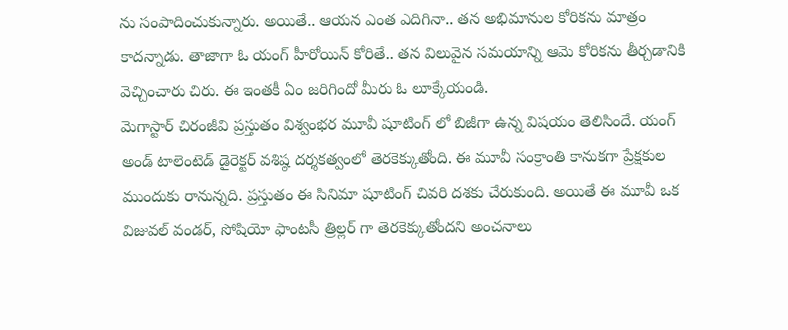ను సంపాదించుకున్నారు. అయితే.. ఆయన ఎంత ఎదిగినా.. తన అభిమానుల కోరికను మాత్రం కాదన్నాడు. తాజాగా ఓ యంగ్ హీరోయిన్ కోరితే.. తన విలువైన సమయాన్ని ఆమె కోరికను తీర్చడానికి వెచ్చించారు చిరు. ఈ ఇంతకీ ఏం జరిగిందో మీరు ఓ లూక్కేయండి.
మెగాస్టార్ చిరంజీవి ప్రస్తుతం విశ్వంభర మూవీ షూటింగ్ లో బిజీగా ఉన్న విషయం తెలిసిందే. యంగ్ అండ్ టాలెంటెడ్ డైరెక్టర్ వశిష్ఠ దర్శకత్వంలో తెరకెక్కుతోంది. ఈ మూవీ సంక్రాంతి కానుకగా ప్రేక్షకుల ముందుకు రానున్నది. ప్రస్తుతం ఈ సినిమా షూటింగ్ చివరి దశకు చేరుకుంది. అయితే ఈ మూవీ ఒక విజువల్ వండర్, సోషియో ఫాంటసీ త్రిల్లర్ గా తెరకెక్కుతోందని అంచనాలు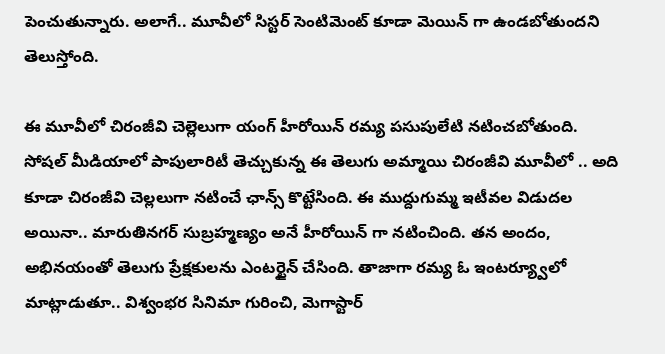పెంచుతున్నారు. అలాగే.. మూవీలో సిస్టర్ సెంటిమెంట్ కూడా మెయిన్ గా ఉండబోతుందని తెలుస్తోంది.

ఈ మూవీలో చిరంజీవి చెల్లెలుగా యంగ్ హీరోయిన్ రమ్య పసుపులేటి నటించబోతుంది. సోషల్ మీడియాలో పాపులారిటీ తెచ్చుకున్న ఈ తెలుగు అమ్మాయి చిరంజీవి మూవీలో .. అది కూడా చిరంజీవి చెల్లలుగా నటించే ఛాన్స్ కొట్టేసింది. ఈ ముద్దుగుమ్మ ఇటీవల విడుదల అయినా.. మారుతినగర్ సుబ్రహ్మణ్యం అనే హీరోయిన్ గా నటించింది. తన అందం, అభినయంతో తెలుగు ప్రేక్షకులను ఎంటర్టైన్ చేసింది. తాజాగా రమ్య ఓ ఇంటర్య్వూలో మాట్లాడుతూ.. విశ్వంభర సినిమా గురించి, మెగాస్టార్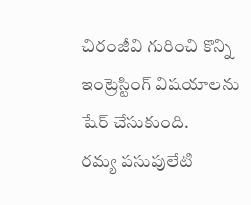చిరంజీవి గురించి కొన్ని ఇంట్రెస్టింగ్ విషయాలను షేర్ చేసుకుంది.
రమ్య పసుపులేటి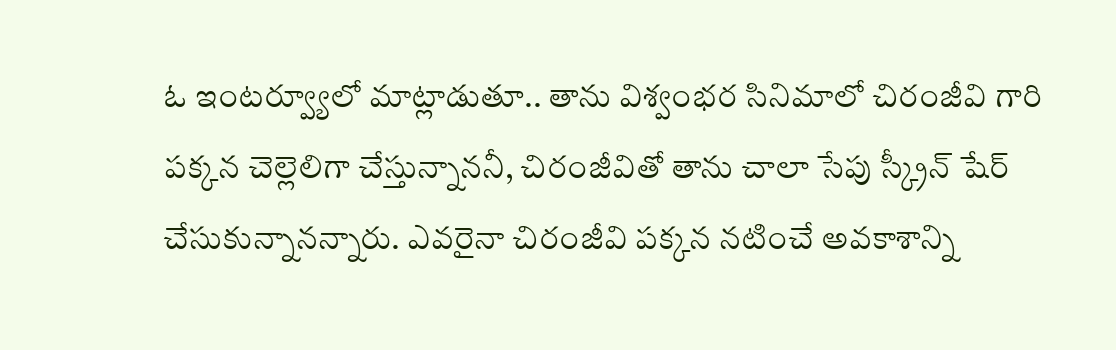ఓ ఇంటర్వ్యూలో మాట్లాడుతూ.. తాను విశ్వంభర సినిమాలో చిరంజీవి గారి పక్కన చెల్లెలిగా చేస్తున్నాననీ, చిరంజీవితో తాను చాలా సేపు స్క్రీన్ షేర్ చేసుకున్నానన్నారు. ఎవరైనా చిరంజీవి పక్కన నటించే అవకాశాన్ని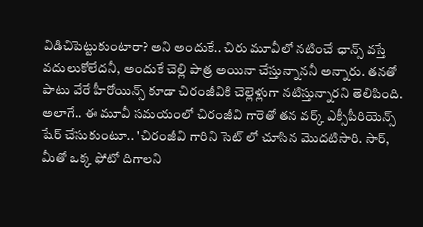విడిచిపెట్టుకుంటారా? అని అందుకే.. చిరు మూవీలో నటించే ఛాన్స్ వస్తే వదులుకోలేదనీ, అందుకే చెల్లి పాత్ర అయినా చేస్తున్నాననీ అన్నారు. తనతో పాటు వేరే హీరోయిన్స్ కూడా చిరంజీవికి చెల్లెళ్లుగా నటిస్తున్నారని తెలిపింది.
అలాగే.. ఈ మూవీ సమయంలో చిరంజీవి గారెతో తన వర్క్ ఎక్సీపీరియెన్స్ షేర్ చేసుకుంటూ.. 'చిరంజీవి గారిని సెట్ లో చూసిన మొదటిసారి. సార్, మీతో ఒక్క ఫోటో దిగాలని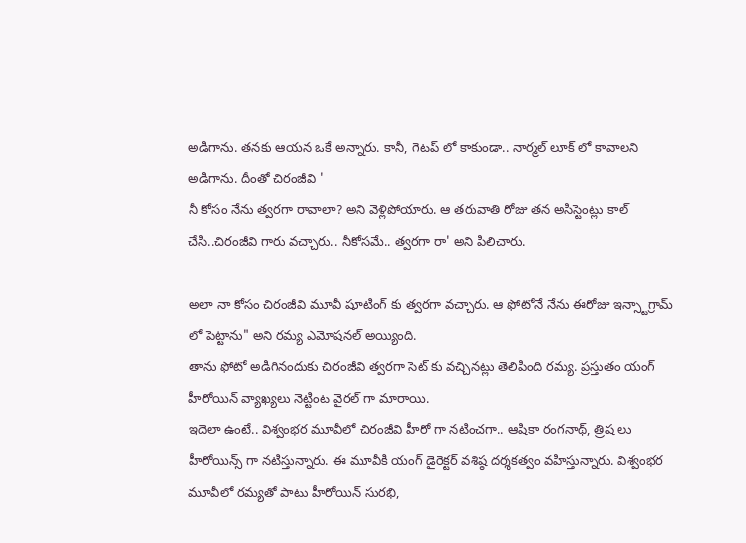అడిగాను. తనకు ఆయన ఒకే అన్నారు. కానీ, గెటప్ లో కాకుండా.. నార్మల్ లూక్ లో కావాలని అడిగాను. దీంతో చిరంజీవి '
నీ కోసం నేను త్వరగా రావాలా? అని వెళ్లిపోయారు. ఆ తరువాతి రోజు తన అసిస్టెంట్లు కాల్ చేసి..చిరంజీవి గారు వచ్చారు.. నీకోసమే.. త్వరగా రా' అని పిలిచారు.

అలా నా కోసం చిరంజీవి మూవీ షూటింగ్ కు త్వరగా వచ్చారు. ఆ ఫోటోనే నేను ఈరోజు ఇన్స్టాగ్రామ్ లో పెట్టాను" అని రమ్య ఎమోషనల్ అయ్యింది.
తాను ఫోటో అడిగినందుకు చిరంజీవి త్వరగా సెట్ కు వచ్చినట్లు తెలిపింది రమ్య. ప్రస్తుతం యంగ్ హీరోయిన్ వ్యాఖ్యలు నెట్టింట వైరల్ గా మారాయి.
ఇదెలా ఉంటే.. విశ్వంభర మూవీలో చిరంజీవి హీరో గా నటించగా.. ఆషికా రంగనాథ్, త్రిష లు హీరోయిన్స్ గా నటిస్తున్నారు. ఈ మూవీకి యంగ్ డైరెక్టర్ వశిష్ఠ దర్శకత్వం వహిస్తున్నారు. విశ్వంభర మూవీలో రమ్యతో పాటు హీరోయిన్ సురభి,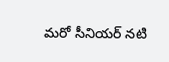మరో సీనియర్ నటి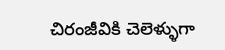చిరంజీవికి చెలెళ్ళుగా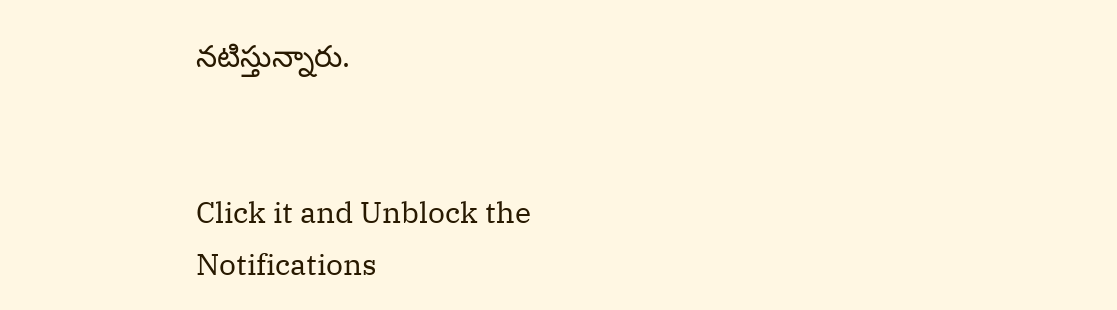నటిస్తున్నారు.


Click it and Unblock the Notifications